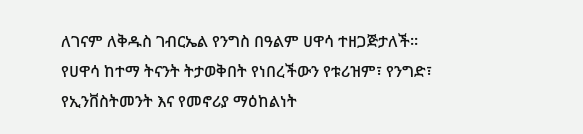ለገናም ለቅዱስ ገብርኤል የንግስ በዓልም ሀዋሳ ተዘጋጅታለች።
የሀዋሳ ከተማ ትናንት ትታወቅበት የነበረችውን የቱሪዝም፣ የንግድ፣ የኢንቨስትመንት እና የመኖሪያ ማዕከልነት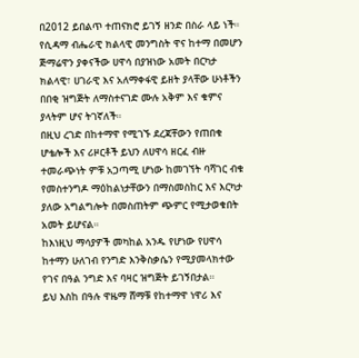በ2012 ይበልጥ ተጠናክሮ ይገኝ ዘንድ በስራ ላይ ነች።
የሲዳማ ብሔራዊ ክልላዊ መንግስት ዋና ከተማ በመሆን ጅማሬዋን ያቀናችው ሀዋሳ በያዝነው አመት በርካታ ክልላዊ፣ ሀገራዊ እና አለማቀፋዊ ይዘት ያላቸው ሁነቶችን በበቂ ዝግጅት ለማስተናገድ ሙሉ አቅም እና ቁምና ያላትም ሆና ትገኛለች።
በዚህ ረገድ በከተማዋ የሚገኙ ደረጃቸውን የጠበቁ ሆቴሎች እና ሪዞርቶች ይህን ለሀዋሳ ዘርፈ ብዙ ተመራጭነት ምቹ አጋጣሚ ሆነው ከመገኘት ባሻገር ብቁ የመስተንግዶ ማዕከልነታቸውን በማስመስከር እና እርካታ ያለው አግልግሎት በመስጠትም ጭምር የሚታወቁበት አመት ይሆናል።
ከእነዚህ ማሳያዎች መካከል አንዱ የሆነው የሀዋሳ ከተማን ሁለገብ የንግድ እንቅስቃሴን የሚያመላክተው የገና በዓል ንግድ እና ባዛር ዝግጅት ይገኝበታል።
ይህ እስከ በዓሉ ዋዜማ ሸማቹ የከተማዋ ነዋሪ እና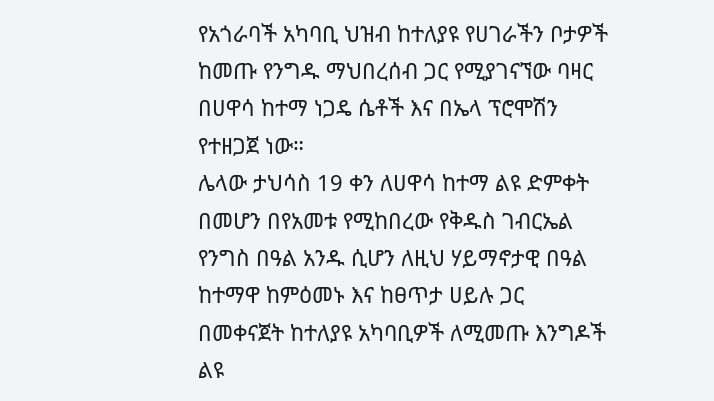የአጎራባች አካባቢ ህዝብ ከተለያዩ የሀገራችን ቦታዎች ከመጡ የንግዱ ማህበረሰብ ጋር የሚያገናኘው ባዛር በሀዋሳ ከተማ ነጋዴ ሴቶች እና በኤላ ፕሮሞሽን የተዘጋጀ ነው።
ሌላው ታህሳስ 19 ቀን ለሀዋሳ ከተማ ልዩ ድምቀት በመሆን በየአመቱ የሚከበረው የቅዱስ ገብርኤል የንግስ በዓል አንዱ ሲሆን ለዚህ ሃይማኖታዊ በዓል ከተማዋ ከምዕመኑ እና ከፀጥታ ሀይሉ ጋር በመቀናጀት ከተለያዩ አካባቢዎች ለሚመጡ እንግዶች ልዩ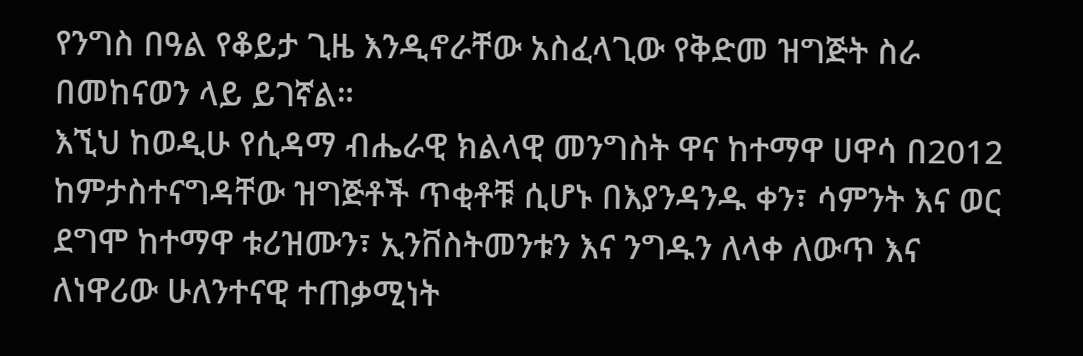የንግስ በዓል የቆይታ ጊዜ እንዲኖራቸው አስፈላጊው የቅድመ ዝግጅት ስራ በመከናወን ላይ ይገኛል።
እኚህ ከወዲሁ የሲዳማ ብሔራዊ ክልላዊ መንግስት ዋና ከተማዋ ሀዋሳ በ2012 ከምታስተናግዳቸው ዝግጅቶች ጥቂቶቹ ሲሆኑ በእያንዳንዱ ቀን፣ ሳምንት እና ወር ደግሞ ከተማዋ ቱሪዝሙን፣ ኢንቨስትመንቱን እና ንግዱን ለላቀ ለውጥ እና ለነዋሪው ሁለንተናዊ ተጠቃሚነት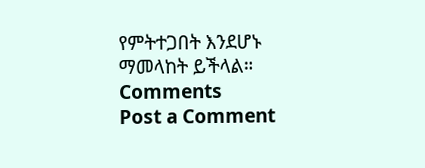የምትተጋበት እንደሆኑ ማመላከት ይችላል።
Comments
Post a Comment